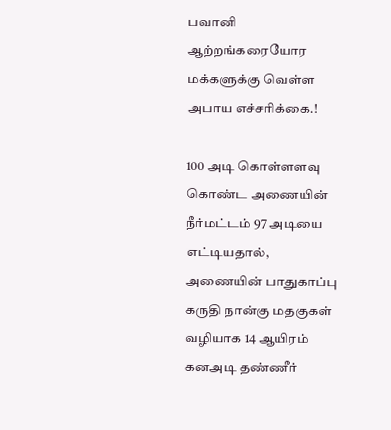பவானி ஆற்றங்கரையோர மக்களுக்கு வெள்ள அபாய எச்சரிக்கை.!

100 அடி கொள்ளளவு கொண்ட அணையின் நீர்மட்டம் 97 அடியை எட்டியதால், அணையின் பாதுகாப்பு கருதி நான்கு மதகுகள் வழியாக 14 ஆயிரம் கனஅடி தண்ணீர்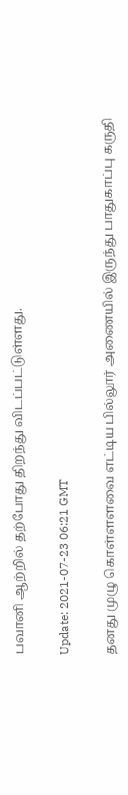பவானி ஆற்றில் தற்போது திறந்து விடப்பட்டுள்ளது.

Update: 2021-07-23 06:21 GMT

தனது முழு கொள்ளளவை எட்டிய பில்லூர் அணையில் இருந்து பாதுகாப்பு கருதி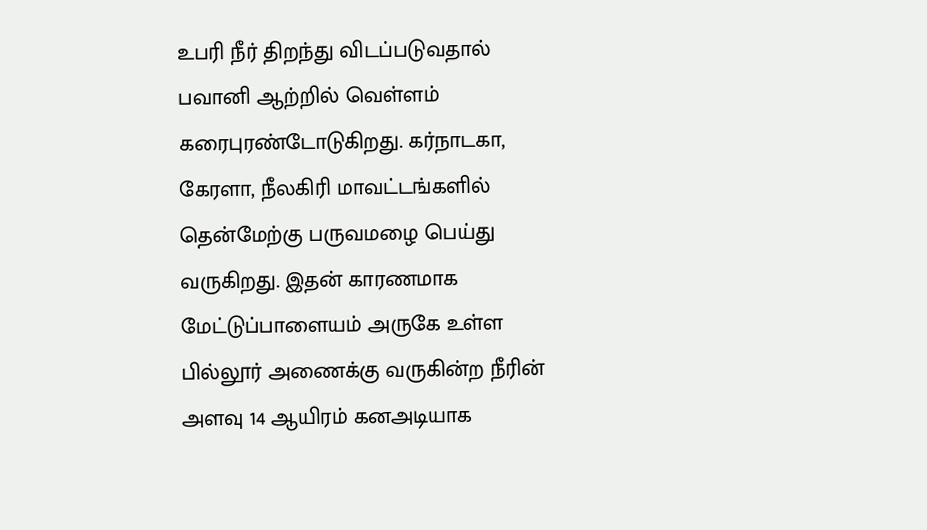உபரி நீர் திறந்து விடப்படுவதால் பவானி ஆற்றில் வெள்ளம் கரைபுரண்டோடுகிறது. கர்நாடகா, கேரளா, நீலகிரி மாவட்டங்களில் தென்மேற்கு பருவமழை பெய்து வருகிறது. இதன் காரணமாக மேட்டுப்பாளையம் அருகே உள்ள பில்லூர் அணைக்கு வருகின்ற நீரின் அளவு 14 ஆயிரம் கனஅடியாக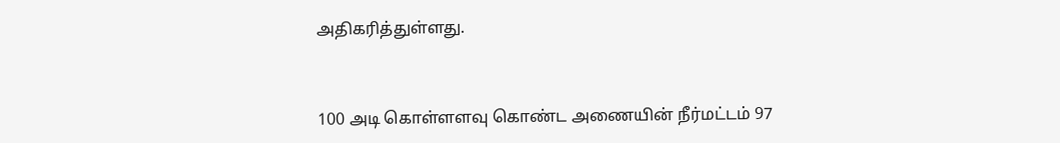அதிகரித்துள்ளது.


100 அடி கொள்ளளவு கொண்ட அணையின் நீர்மட்டம் 97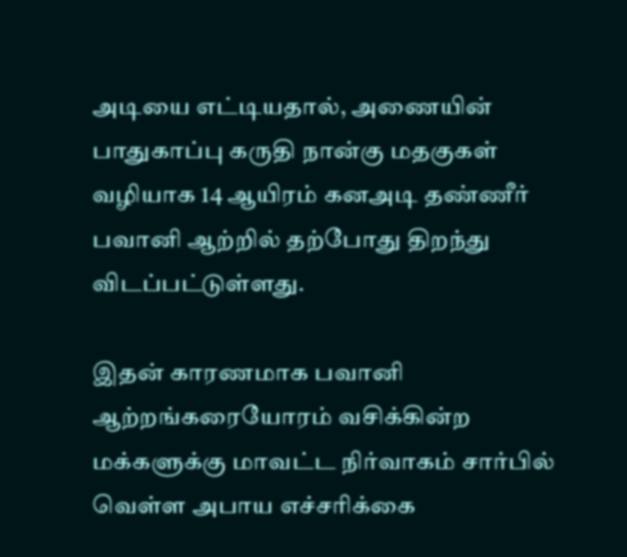அடியை எட்டியதால், அணையின் பாதுகாப்பு கருதி நான்கு மதகுகள் வழியாக 14 ஆயிரம் கனஅடி தண்ணீர் பவானி ஆற்றில் தற்போது திறந்து விடப்பட்டுள்ளது.

இதன் காரணமாக பவானி ஆற்றங்கரையோரம் வசிக்கின்ற மக்களுக்கு மாவட்ட நிர்வாகம் சார்பில் வெள்ள அபாய எச்சரிக்கை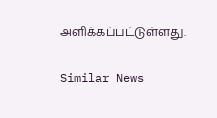அளிக்கப்பட்டுள்ளது.

Similar News